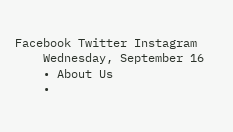Facebook Twitter Instagram
    Wednesday, September 16
    • About Us
    •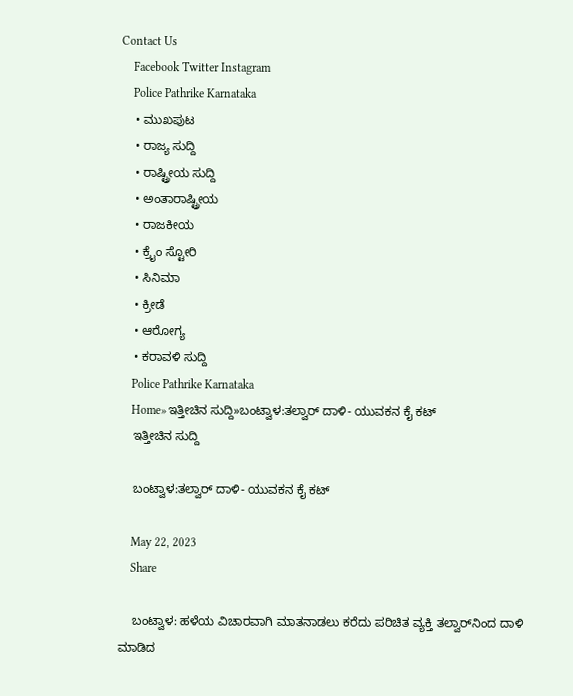Contact Us
    Facebook Twitter Instagram
    Police Pathrike Karnataka
    • ಮುಖಪುಟ
    • ರಾಜ್ಯ ಸುದ್ದಿ
    • ರಾಷ್ಟ್ರೀಯ ಸುದ್ದಿ
    • ಅಂತಾರಾಷ್ಟ್ರೀಯ
    • ರಾಜಕೀಯ
    • ಕ್ರೈಂ ಸ್ಟೋರಿ
    • ಸಿನಿಮಾ
    • ಕ್ರೀಡೆ
    • ಆರೋಗ್ಯ
    • ಕರಾವಳಿ ಸುದ್ದಿ
    Police Pathrike Karnataka
    Home»ಇತ್ತೀಚಿನ ಸುದ್ದಿ»ಬಂಟ್ವಾಳ:ತಲ್ವಾರ್ ದಾಳಿ- ಯುವಕನ ಕೈ ಕಟ್
    ಇತ್ತೀಚಿನ ಸುದ್ದಿ

    ಬಂಟ್ವಾಳ:ತಲ್ವಾರ್ ದಾಳಿ- ಯುವಕನ ಕೈ ಕಟ್

    May 22, 2023
    Share

    ಬಂಟ್ವಾಳ: ಹಳೆಯ ವಿಚಾರವಾಗಿ ಮಾತನಾಡಲು ಕರೆದು ಪರಿಚಿತ ವ್ಯಕ್ತಿ ತಲ್ವಾರ್‌ನಿಂದ ದಾಳಿ ಮಾಡಿದ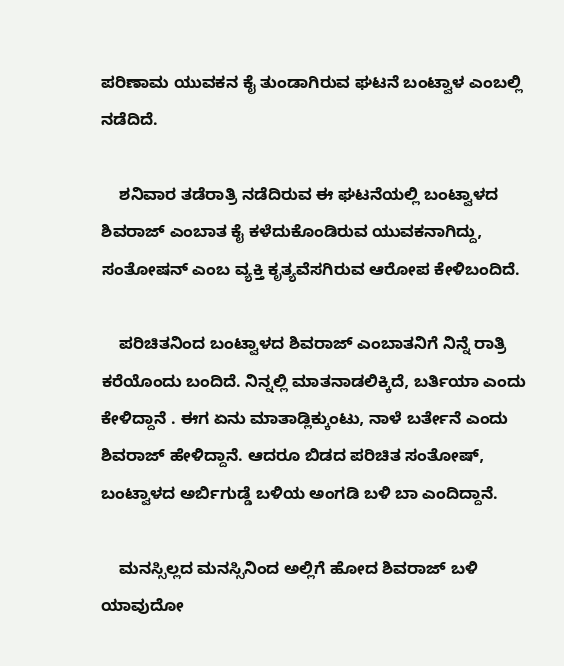ಪರಿಣಾಮ ಯುವಕನ ಕೈ ತುಂಡಾಗಿರುವ ಘಟನೆ ಬಂಟ್ವಾಳ ಎಂಬಲ್ಲಿ ನಡೆದಿದೆ.

    ಶನಿವಾರ ತಡೆರಾತ್ರಿ ನಡೆದಿರುವ ಈ ಘಟನೆಯಲ್ಲಿ ಬಂಟ್ವಾಳದ ಶಿವರಾಜ್ ಎಂಬಾತ ಕೈ ಕಳೆದುಕೊಂಡಿರುವ ಯುವಕನಾಗಿದ್ದು, ಸಂತೋಷನ್ ಎಂಬ ವ್ಯಕ್ತಿ ಕೃತ್ಯವೆಸಗಿರುವ ಆರೋಪ ಕೇಳಿಬಂದಿದೆ.

    ಪರಿಚಿತನಿಂದ ಬಂಟ್ವಾಳದ ಶಿವರಾಜ್ ಎಂಬಾತನಿಗೆ ನಿನ್ನೆ ರಾತ್ರಿ ಕರೆಯೊಂದು ಬಂದಿದೆ. ನಿನ್ನಲ್ಲಿ ಮಾತನಾಡಲಿಕ್ಕಿದೆ, ಬರ್ತಿಯಾ ಎಂದು ಕೇಳಿದ್ದಾನೆ . ಈಗ ಏನು ಮಾತಾಡ್ಲಿಕ್ಕುಂಟು, ನಾಳೆ ಬರ್ತೇನೆ ಎಂದು ಶಿವರಾಜ್ ಹೇಳಿದ್ದಾನೆ. ಆದರೂ ಬಿಡದ ಪರಿಚಿತ ಸಂತೋಷ್, ಬಂಟ್ವಾಳದ ಅರ್ಬಿಗುಡ್ಡೆ ಬಳಿಯ ಅಂಗಡಿ ಬಳಿ ಬಾ ಎಂದಿದ್ದಾನೆ.

    ಮನಸ್ಸಿಲ್ಲದ ಮನಸ್ಸಿನಿಂದ ಅಲ್ಲಿಗೆ ಹೋದ ಶಿವರಾಜ್ ಬಳಿ ಯಾವುದೋ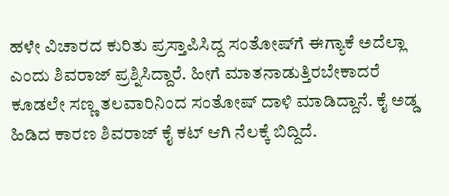ಹಳೇ ವಿಚಾರದ ಕುರಿತು ಪ್ರಸ್ತಾಪಿಸಿದ್ದ ಸಂತೋಷ್‌ಗೆ ಈಗ್ಯಾಕೆ ಅದೆಲ್ಲಾ ಎಂದು ಶಿವರಾಜ್ ಪ್ರಶ್ನಿಸಿದ್ದಾರೆ. ಹೀಗೆ ಮಾತನಾಡುತ್ತಿರಬೇಕಾದರೆ ಕೂಡಲೇ ಸಣ್ಣ ತಲವಾರಿನಿಂದ ಸಂತೋಷ್ ದಾಳಿ ಮಾಡಿದ್ದಾನೆ. ಕೈ ಅಡ್ಡ ಹಿಡಿದ ಕಾರಣ ಶಿವರಾಜ್ ಕೈ ಕಟ್ ಆಗಿ ನೆಲಕ್ಕೆ ಬಿದ್ದಿದೆ.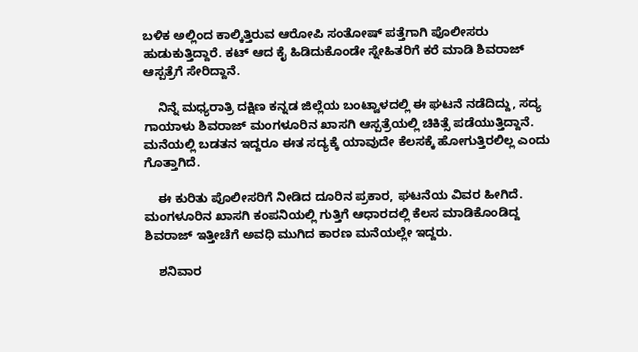ಬಳಿಕ ಅಲ್ಲಿಂದ ಕಾಲ್ಕಿತ್ತಿರುವ ಆರೋಪಿ ಸಂತೋಷ್‌ ಪತ್ತೆಗಾಗಿ ಪೊಲೀಸರು ಹುಡುಕುತ್ತಿದ್ದಾರೆ. ಕಟ್ ಆದ ಕೈ ಹಿಡಿದುಕೊಂಡೇ ಸ್ನೇಹಿತರಿಗೆ ಕರೆ ಮಾಡಿ ಶಿವರಾಜ್ ಆಸ್ಪತ್ರೆಗೆ ಸೇರಿದ್ದಾನೆ.

    ನಿನ್ನೆ ಮಧ್ಯರಾತ್ರಿ ದಕ್ಷಿಣ ಕನ್ನಡ ಜಿಲ್ಲೆಯ ಬಂಟ್ವಾಳದಲ್ಲಿ ಈ ಘಟನೆ ನಡೆದಿದ್ದು, ಸದ್ಯ ಗಾಯಾಳು ಶಿವರಾಜ್‌ ಮಂಗಳೂರಿನ ಖಾಸಗಿ ಆಸ್ಪತ್ರೆಯಲ್ಲಿ ಚಿಕಿತ್ಸೆ ಪಡೆಯುತ್ತಿದ್ದಾನೆ. ಮನೆಯಲ್ಲಿ ಬಡತನ ಇದ್ದರೂ ಈತ ಸದ್ಯಕ್ಕೆ ಯಾವುದೇ ಕೆಲಸಕ್ಕೆ ಹೋಗುತ್ತಿರಲಿಲ್ಲ ಎಂದು ಗೊತ್ತಾಗಿದೆ.

    ಈ ಕುರಿತು ಪೊಲೀಸರಿಗೆ ನೀಡಿದ ದೂರಿನ ಪ್ರಕಾರ, ಘಟನೆಯ ವಿವರ ಹೀಗಿದೆ. ಮಂಗಳೂರಿನ ಖಾಸಗಿ ಕಂಪನಿಯಲ್ಲಿ ಗುತ್ತಿಗೆ ಆಧಾರದಲ್ಲಿ ಕೆಲಸ ಮಾಡಿಕೊಂಡಿದ್ದ ಶಿವರಾಜ್ ಇತ್ತೀಚೆಗೆ ಅವಧಿ ಮುಗಿದ ಕಾರಣ ಮನೆಯಲ್ಲೇ ಇದ್ದರು.

    ಶನಿವಾರ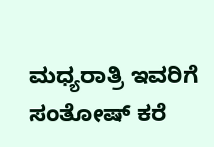ಮಧ್ಯರಾತ್ರಿ ಇವರಿಗೆ ಸಂತೋಷ್ ಕರೆ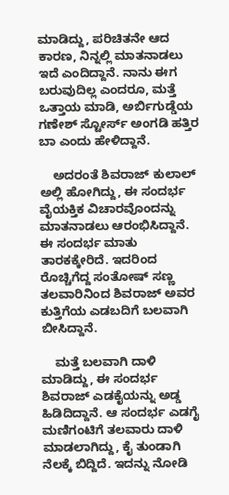ಮಾಡಿದ್ದು, ಪರಿಚಿತನೇ ಆದ ಕಾರಣ, ನಿನ್ನಲ್ಲಿ ಮಾತನಾಡಲು ಇದೆ ಎಂದಿದ್ದಾನೆ. ನಾನು ಈಗ ಬರುವುದಿಲ್ಲ ಎಂದರೂ, ಮತ್ತೆ ಒತ್ತಾಯ ಮಾಡಿ, ಅರ್ಬಿಗುಡ್ಡೆಯ ಗಣೇಶ್ ಸ್ಟೋರ್ಸ್ ಅಂಗಡಿ ಹತ್ತಿರ ಬಾ ಎಂದು ಹೇಳಿದ್ದಾನೆ.

    ಅದರಂತೆ ಶಿವರಾಜ್ ಕುಲಾಲ್ ಅಲ್ಲಿ ಹೋಗಿದ್ದು, ಈ ಸಂದರ್ಭ ವೈಯಕ್ತಿಕ ವಿಚಾರವೊಂದನ್ನು ಮಾತನಾಡಲು ಆರಂಭಿಸಿದ್ದಾನೆ. ಈ ಸಂದರ್ಭ ಮಾತು ತಾರಕಕ್ಕೇರಿದೆ. ಇದರಿಂದ ರೊಚ್ಚಿಗೆದ್ದ ಸಂತೋಷ್ ಸಣ್ಣ ತಲವಾರಿನಿಂದ ಶಿವರಾಜ್ ಅವರ ಕುತ್ತಿಗೆಯ ಎಡಬದಿಗೆ ಬಲವಾಗಿ ಬೀಸಿದ್ದಾನೆ.

    ಮತ್ತೆ ಬಲವಾಗಿ ದಾಳಿ ಮಾಡಿದ್ದು, ಈ ಸಂದರ್ಭ ಶಿವರಾಜ್ ಎಡಕೈಯನ್ನು ಅಡ್ಡ ಹಿಡಿದಿದ್ದಾನೆ. ಆ ಸಂದರ್ಭ ಎಡಗೈ ಮಣಿಗಂಟಿಗೆ ತಲವಾರು ದಾಳಿ ಮಾಡಲಾಗಿದ್ದು, ಕೈ ತುಂಡಾಗಿ ನೆಲಕ್ಕೆ ಬಿದ್ದಿದೆ. ಇದನ್ನು ನೋಡಿ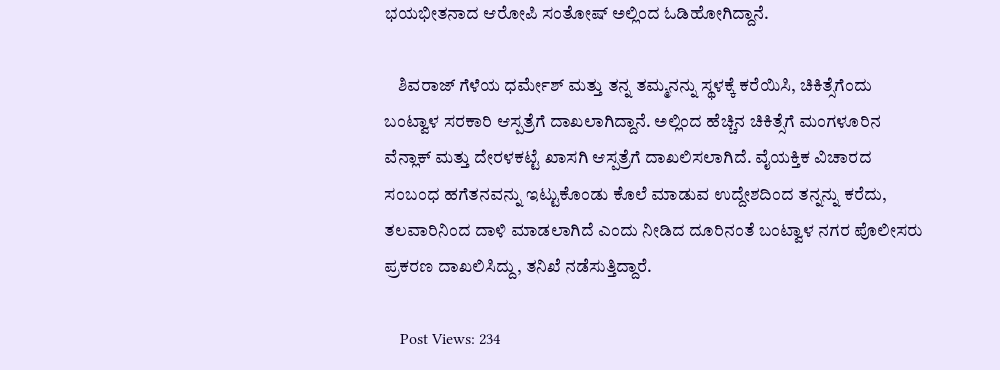ಭಯಭೀತನಾದ ಆರೋಪಿ ಸಂತೋಷ್ ಅಲ್ಲಿಂದ ಓಡಿಹೋಗಿದ್ದಾನೆ.

    ಶಿವರಾಜ್ ಗೆಳೆಯ ಧರ್ಮೇಶ್ ಮತ್ತು ತನ್ನ ತಮ್ಮನನ್ನು ಸ್ಥಳಕ್ಕೆ ಕರೆಯಿಸಿ, ಚಿಕಿತ್ಸೆಗೆಂದು ಬಂಟ್ವಾಳ ಸರಕಾರಿ ಆಸ್ಪತ್ರೆಗೆ ದಾಖಲಾಗಿದ್ದಾನೆ. ಅಲ್ಲಿಂದ ಹೆಚ್ಚಿನ ಚಿಕಿತ್ಸೆಗೆ ಮಂಗಳೂರಿನ ವೆನ್ಲಾಕ್ ಮತ್ತು ದೇರಳಕಟ್ಟೆ ಖಾಸಗಿ ಆಸ್ಪತ್ರೆಗೆ ದಾಖಲಿಸಲಾಗಿದೆ. ವೈಯಕ್ತಿಕ ವಿಚಾರದ ಸಂಬಂಧ ಹಗೆತನವನ್ನು ಇಟ್ಟುಕೊಂಡು ಕೊಲೆ ಮಾಡುವ ಉದ್ದೇಶದಿಂದ ತನ್ನನ್ನು ಕರೆದು, ತಲವಾರಿನಿಂದ ದಾಳಿ ಮಾಡಲಾಗಿದೆ ಎಂದು ನೀಡಿದ ದೂರಿನಂತೆ ಬಂಟ್ವಾಳ ನಗರ ಪೊಲೀಸರು ಪ್ರಕರಣ ದಾಖಲಿಸಿದ್ದು, ತನಿಖೆ ನಡೆಸುತ್ತಿದ್ದಾರೆ.

    Post Views: 234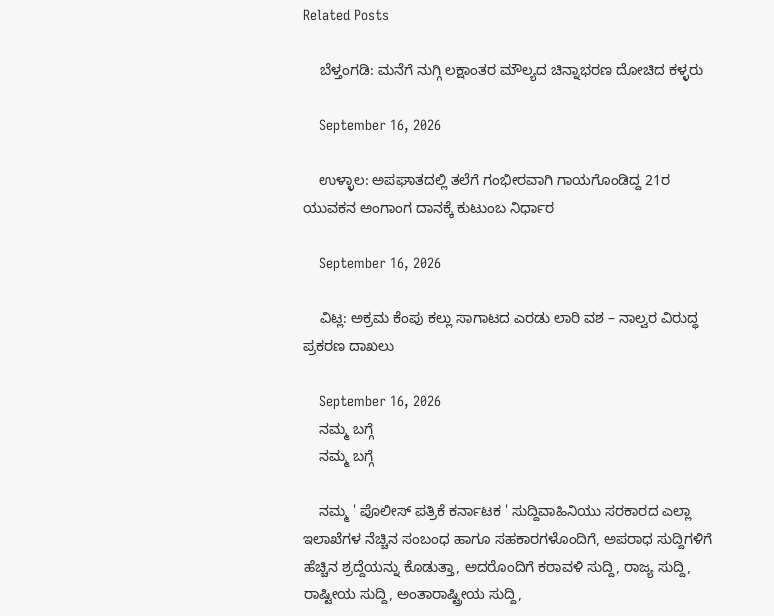Related Posts

    ಬೆಳ್ತಂಗಡಿ: ಮನೆಗೆ ನುಗ್ಗಿ ಲಕ್ಷಾಂತರ ಮೌಲ್ಯದ ಚಿನ್ನಾಭರಣ ದೋಚಿದ ಕಳ್ಳರು

    September 16, 2026

    ಉಳ್ಳಾಲ: ಅಪಘಾತದಲ್ಲಿ ತಲೆಗೆ ಗಂಭೀರವಾಗಿ ಗಾಯಗೊಂಡಿದ್ದ 21ರ ಯುವಕನ ಅಂಗಾಂಗ ದಾನಕ್ಕೆ ಕುಟುಂಬ ನಿರ್ಧಾರ

    September 16, 2026

    ವಿಟ್ಲ: ಅಕ್ರಮ ಕೆಂಪು ಕಲ್ಲು ಸಾಗಾಟದ ಎರಡು ಲಾರಿ ವಶ – ನಾಲ್ವರ ವಿರುದ್ಧ ಪ್ರಕರಣ ದಾಖಲು

    September 16, 2026
    ನಮ್ಮ ಬಗ್ಗೆ
    ನಮ್ಮ ಬಗ್ಗೆ

    ನಮ್ಮ ' ಪೊಲೀಸ್ ಪತ್ರಿಕೆ ಕರ್ನಾಟಕ ' ಸುದ್ದಿವಾಹಿನಿಯು ಸರಕಾರದ ಎಲ್ಲಾ ಇಲಾಖೆಗಳ ನೆಚ್ಚಿನ ಸಂಬಂಧ ಹಾಗೂ ಸಹಕಾರಗಳೊಂದಿಗೆ, ಅಪರಾಧ ಸುದ್ದಿಗಳಿಗೆ ಹೆಚ್ಚಿನ ಶ್ರದ್ದೆಯನ್ನು ಕೊಡುತ್ತಾ, ಅದರೊಂದಿಗೆ ಕರಾವಳಿ ಸುದ್ದಿ, ರಾಜ್ಯ ಸುದ್ದಿ, ರಾಷ್ಟೀಯ ಸುದ್ದಿ, ಅಂತಾರಾಷ್ಟ್ರೀಯ ಸುದ್ದಿ,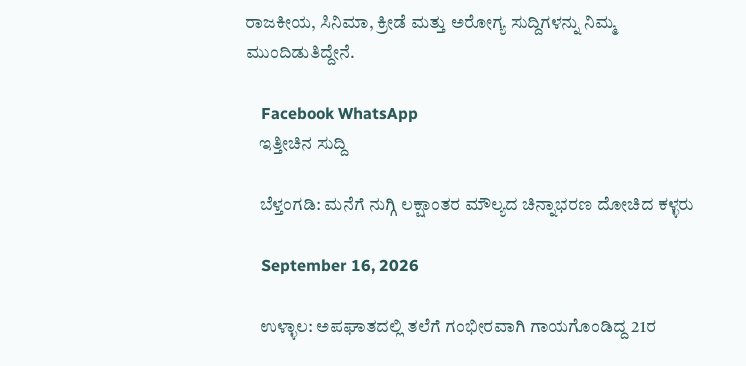ರಾಜಕೀಯ, ಸಿನಿಮಾ, ಕ್ರೀಡೆ ಮತ್ತು ಅರೋಗ್ಯ ಸುದ್ದಿಗಳನ್ನು ನಿಮ್ಮ ಮುಂದಿಡುತಿದ್ದೇನೆ.

    Facebook WhatsApp
    ಇತ್ತೀಚಿನ ಸುದ್ದಿ

    ಬೆಳ್ತಂಗಡಿ: ಮನೆಗೆ ನುಗ್ಗಿ ಲಕ್ಷಾಂತರ ಮೌಲ್ಯದ ಚಿನ್ನಾಭರಣ ದೋಚಿದ ಕಳ್ಳರು

    September 16, 2026

    ಉಳ್ಳಾಲ: ಅಪಘಾತದಲ್ಲಿ ತಲೆಗೆ ಗಂಭೀರವಾಗಿ ಗಾಯಗೊಂಡಿದ್ದ 21ರ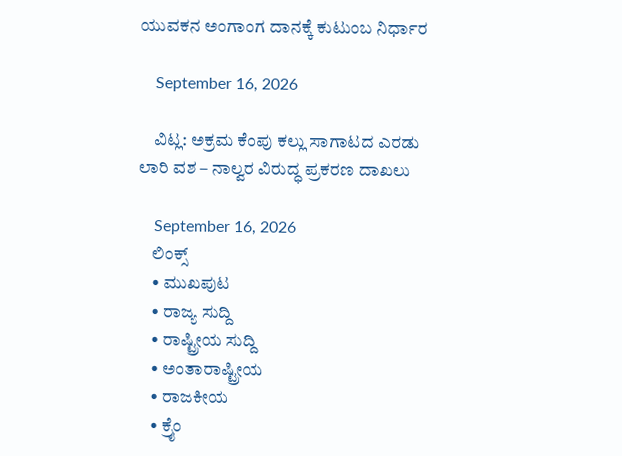ಯುವಕನ ಅಂಗಾಂಗ ದಾನಕ್ಕೆ ಕುಟುಂಬ ನಿರ್ಧಾರ

    September 16, 2026

    ವಿಟ್ಲ: ಅಕ್ರಮ ಕೆಂಪು ಕಲ್ಲು ಸಾಗಾಟದ ಎರಡು ಲಾರಿ ವಶ – ನಾಲ್ವರ ವಿರುದ್ಧ ಪ್ರಕರಣ ದಾಖಲು

    September 16, 2026
    ಲಿಂಕ್ಸ್
    • ಮುಖಪುಟ
    • ರಾಜ್ಯ ಸುದ್ದಿ
    • ರಾಷ್ಟ್ರೀಯ ಸುದ್ದಿ
    • ಅಂತಾರಾಷ್ಟ್ರೀಯ
    • ರಾಜಕೀಯ
    • ಕ್ರೈಂ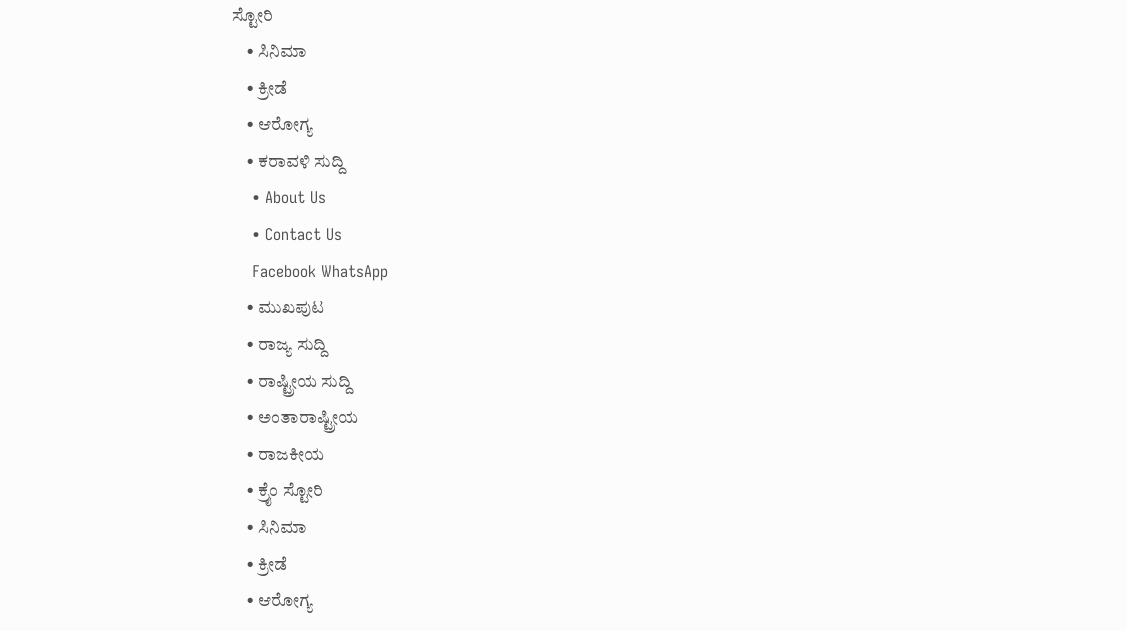ಸ್ಟೋರಿ
    • ಸಿನಿಮಾ
    • ಕ್ರೀಡೆ
    • ಆರೋಗ್ಯ
    • ಕರಾವಳಿ ಸುದ್ದಿ
    • About Us
    • Contact Us
    Facebook WhatsApp
    • ಮುಖಪುಟ
    • ರಾಜ್ಯ ಸುದ್ದಿ
    • ರಾಷ್ಟ್ರೀಯ ಸುದ್ದಿ
    • ಅಂತಾರಾಷ್ಟ್ರೀಯ
    • ರಾಜಕೀಯ
    • ಕ್ರೈಂ ಸ್ಟೋರಿ
    • ಸಿನಿಮಾ
    • ಕ್ರೀಡೆ
    • ಆರೋಗ್ಯ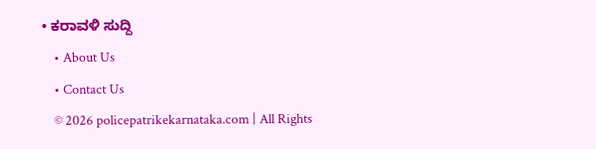• ಕರಾವಳಿ ಸುದ್ದಿ
    • About Us
    • Contact Us
    © 2026 policepatrikekarnataka.com | All Rights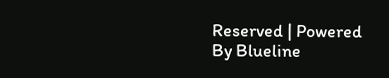Reserved | Powered By Blueline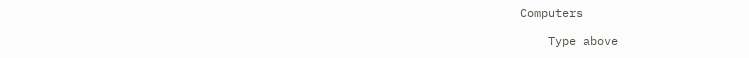Computers

    Type above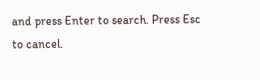and press Enter to search. Press Esc to cancel.